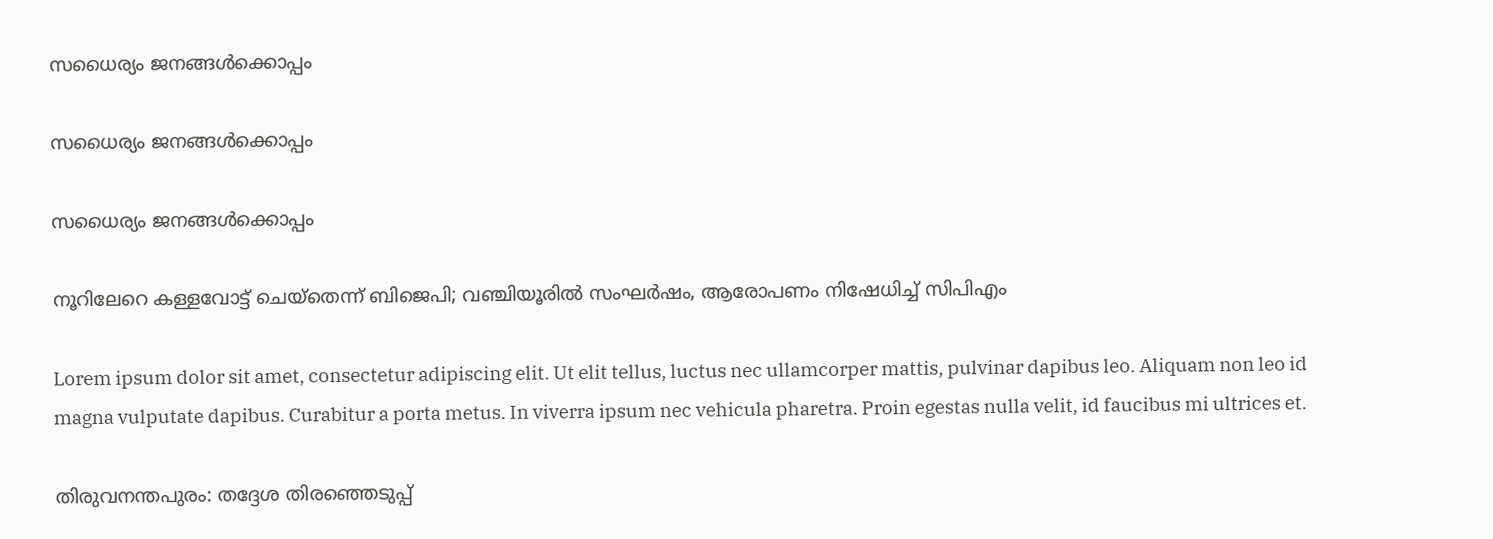സധൈര്യം ജനങ്ങൾക്കൊപ്പം

സധൈര്യം ജനങ്ങൾക്കൊപ്പം

സധൈര്യം ജനങ്ങൾക്കൊപ്പം

നൂറിലേറെ കള്ളവോട്ട് ചെയ്‌തെന്ന് ബിജെപി; വഞ്ചിയൂരില്‍ സംഘര്‍ഷം, ആരോപണം നിഷേധിച്ച് സിപിഎം

Lorem ipsum dolor sit amet, consectetur adipiscing elit. Ut elit tellus, luctus nec ullamcorper mattis, pulvinar dapibus leo. Aliquam non leo id magna vulputate dapibus. Curabitur a porta metus. In viverra ipsum nec vehicula pharetra. Proin egestas nulla velit, id faucibus mi ultrices et.

തിരുവനന്തപുരം: തദ്ദേശ തിരഞ്ഞെടുപ്പ്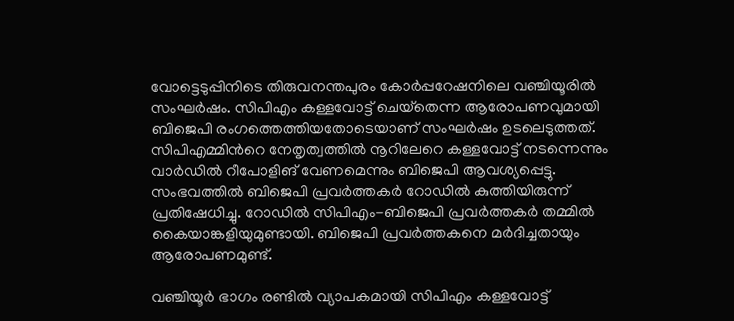വോട്ടെടുപ്പിനിടെ തിരുവനന്തപുരം കോര്‍പ്പറേഷനിലെ വഞ്ചിയൂരില്‍ സംഘര്‍ഷം. സിപിഎം കള്ളവോട്ട് ചെയ്‌തെന്ന ആരോപണവുമായി ബിജെപി രംഗത്തെത്തിയതോടെയാണ് സംഘര്‍ഷം ഉടലെടുത്തത്. സിപിഎമ്മിന്‍റെ നേതൃത്വത്തിൽ നൂറിലേറെ കള്ളവോട്ട് നടന്നെന്നും വാര്‍ഡില്‍ റീപോളിങ് വേണമെന്നും ബിജെപി ആവശ്യപ്പെട്ടു. സംഭവത്തില്‍ ബിജെപി പ്രവര്‍ത്തകര്‍ റോഡില്‍ കുത്തിയിരുന്ന് പ്രതിഷേധിച്ചു. റോഡില്‍ സിപിഎം-ബിജെപി പ്രവര്‍ത്തകര്‍ തമ്മില്‍ കൈയാങ്കളിയുമുണ്ടായി. ബിജെപി പ്രവര്‍ത്തകനെ മര്‍ദിച്ചതായും ആരോപണമുണ്ട്.

വഞ്ചിയൂര്‍ ഭാഗം രണ്ടില്‍ വ്യാപകമായി സിപിഎം കള്ളവോട്ട്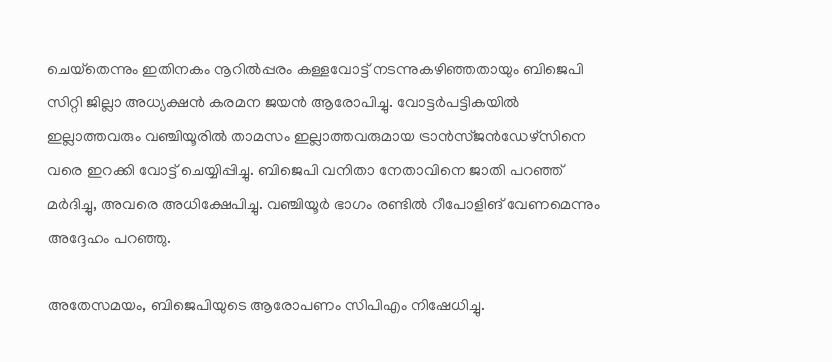ചെയ്‌തെന്നും ഇതിനകം നൂറില്‍പ്പരം കള്ളവോട്ട് നടന്നുകഴിഞ്ഞതായും ബിജെപി സിറ്റി ജില്ലാ അധ്യക്ഷന്‍ കരമന ജയന്‍ ആരോപിച്ചു. വോട്ടര്‍പട്ടികയില്‍ ഇല്ലാത്തവരും വഞ്ചിയൂരില്‍ താമസം ഇല്ലാത്തവരുമായ ട്രാന്‍സ്ജന്‍ഡേഴ്‌സിനെ വരെ ഇറക്കി വോട്ട് ചെയ്യിപ്പിച്ചു. ബിജെപി വനിതാ നേതാവിനെ ജാതി പറഞ്ഞ് മര്‍ദിച്ചു, അവരെ അധിക്ഷേപിച്ചു. വഞ്ചിയൂര്‍ ഭാഗം രണ്ടില്‍ റീപോളിങ് വേണമെന്നും അദ്ദേഹം പറഞ്ഞു.

അതേസമയം, ബിജെപിയുടെ ആരോപണം സിപിഎം നിഷേധിച്ചു.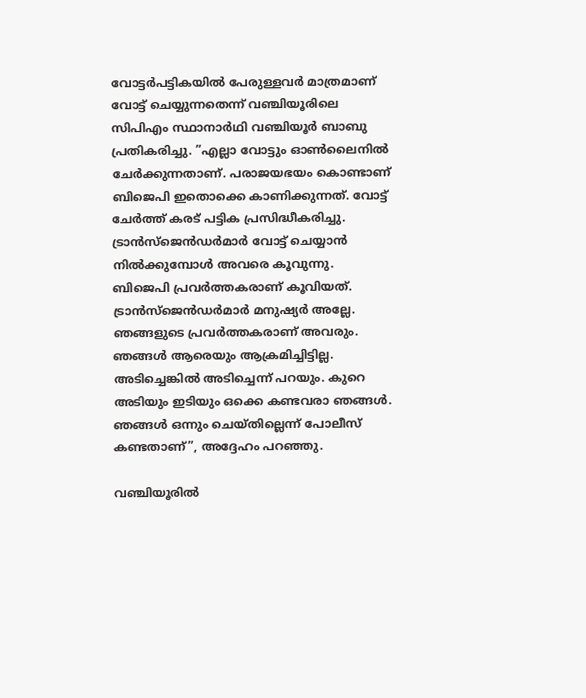വോട്ടര്‍പട്ടികയില്‍ പേരുള്ളവര്‍ മാത്രമാണ് വോട്ട് ചെയ്യുന്നതെന്ന് വഞ്ചിയൂരിലെ സിപിഎം സ്ഥാനാര്‍ഥി വഞ്ചിയൂര്‍ ബാബു പ്രതികരിച്ചു. ”എല്ലാ വോട്ടും ഓണ്‍ലൈനില്‍ ചേര്‍ക്കുന്നതാണ്. പരാജയഭയം കൊണ്ടാണ് ബിജെപി ഇതൊക്കെ കാണിക്കുന്നത്. വോട്ട് ചേര്‍ത്ത് കരട് പട്ടിക പ്രസിദ്ധീകരിച്ചു. ട്രാന്‍സ്‌ജെന്‍ഡര്‍മാര്‍ വോട്ട് ചെയ്യാന്‍ നില്‍ക്കുമ്പോള്‍ അവരെ കൂവുന്നു. ബിജെപി പ്രവര്‍ത്തകരാണ് കൂവിയത്. ട്രാന്‍സ്‌ജെന്‍ഡര്‍മാര്‍ മനുഷ്യര്‍ അല്ലേ. ഞങ്ങളുടെ പ്രവര്‍ത്തകരാണ് അവരും. ഞങ്ങള്‍ ആരെയും ആക്രമിച്ചിട്ടില്ല. അടിച്ചെങ്കില്‍ അടിച്ചെന്ന് പറയും. കുറെ അടിയും ഇടിയും ഒക്കെ കണ്ടവരാ ഞങ്ങള്‍. ഞങ്ങള്‍ ഒന്നും ചെയ്തില്ലെന്ന് പോലീസ് കണ്ടതാണ്”, അദ്ദേഹം പറഞ്ഞു.

വഞ്ചിയൂരില്‍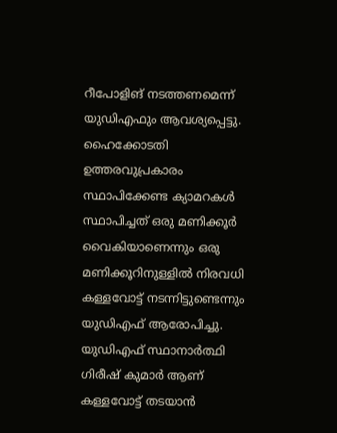റീപോളിങ് നടത്തണമെന്ന് യുഡിഎഫും ആവശ്യപ്പെട്ടു. ഹൈക്കോടതി ഉത്തരവുപ്രകാരം സ്ഥാപിക്കേണ്ട ക്യാമറകള്‍ സ്ഥാപിച്ചത് ഒരു മണിക്കൂര്‍ വൈകിയാണെന്നും ഒരു മണിക്കൂറിനുള്ളില്‍ നിരവധി കള്ളവോട്ട് നടന്നിട്ടുണ്ടെന്നും യുഡിഎഫ് ആരോപിച്ചു. യുഡിഎഫ് സ്ഥാനാര്‍ത്ഥി ഗിരീഷ് കുമാര്‍ ആണ് കള്ളവോട്ട് തടയാന്‍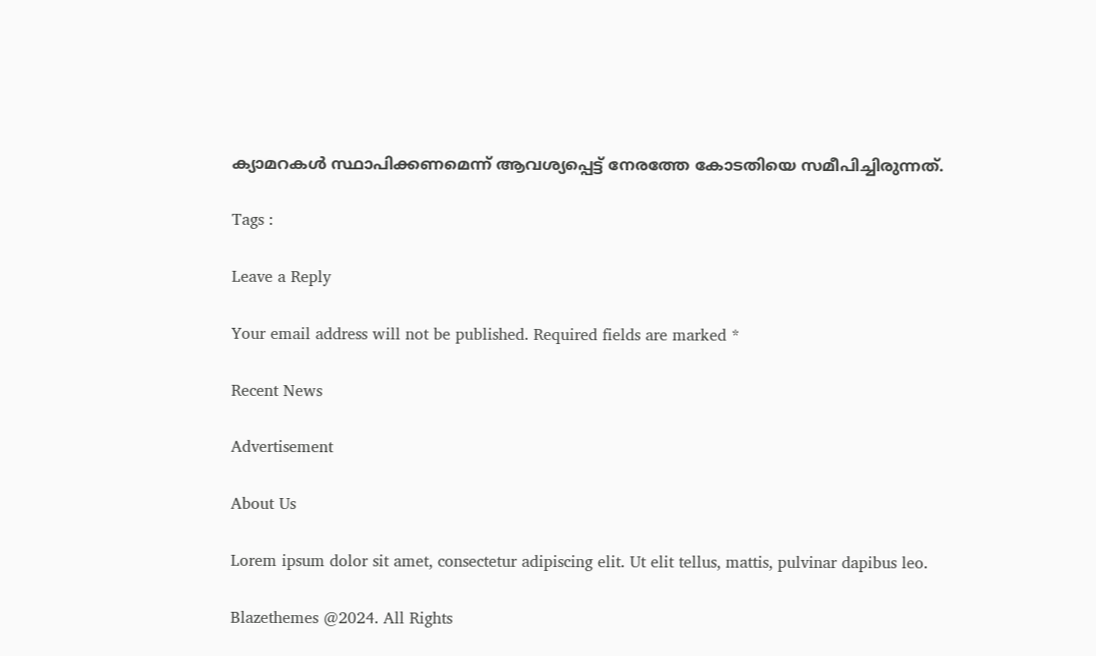ക്യാമറകള്‍ സ്ഥാപിക്കണമെന്ന് ആവശ്യപ്പെട്ട് നേരത്തേ കോടതിയെ സമീപിച്ചിരുന്നത്.

Tags :

Leave a Reply

Your email address will not be published. Required fields are marked *

Recent News

Advertisement

About Us

Lorem ipsum dolor sit amet, consectetur adipiscing elit. Ut elit tellus, mattis, pulvinar dapibus leo.

Blazethemes @2024. All Rights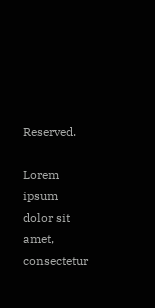Reserved.

Lorem ipsum dolor sit amet, consectetur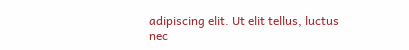adipiscing elit. Ut elit tellus, luctus nec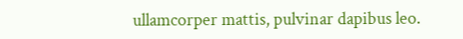ullamcorper mattis, pulvinar dapibus leo.